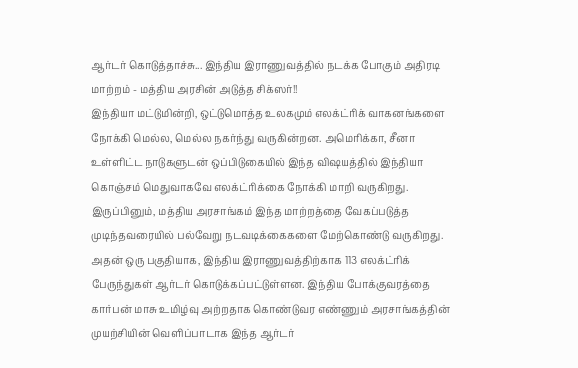ஆர்டர் கொடுத்தாச்சு... இந்திய இராணுவத்தில் நடக்க போகும் அதிரடி மாற்றம் - மத்திய அரசின் அடுத்த சிக்ஸர்!!
இந்தியா மட்டுமின்றி, ஒட்டுமொத்த உலகமும் எலக்ட்ரிக் வாகனங்களை நோக்கி மெல்ல, மெல்ல நகர்ந்து வருகின்றன. அமெரிக்கா, சீனா உள்ளிட்ட நாடுகளுடன் ஒப்பிடுகையில் இந்த விஷயத்தில் இந்தியா கொஞ்சம் மெதுவாகவே எலக்ட்ரிக்கை நோக்கி மாறி வருகிறது. இருப்பினும், மத்திய அரசாங்கம் இந்த மாற்றத்தை வேகப்படுத்த முடிந்தவரையில் பல்வேறு நடவடிக்கைகளை மேற்கொண்டு வருகிறது. அதன் ஒரு பகுதியாக, இந்திய இராணுவத்திற்காக 113 எலக்ட்ரிக் பேருந்துகள் ஆர்டர் கொடுக்கப்பட்டுள்ளன. இந்திய போக்குவரத்தை கார்பன் மாசு உமிழ்வு அற்றதாக கொண்டுவர எண்ணும் அரசாங்கத்தின் முயற்சியின் வெளிப்பாடாக இந்த ஆர்டர்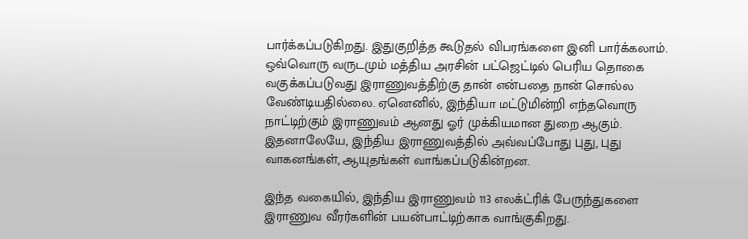பார்க்கப்படுகிறது. இதுகுறித்த கூடுதல் விபரங்களை இனி பார்க்கலாம்.
ஒவ்வொரு வருடமும் மத்திய அரசின் பட்ஜெட்டில் பெரிய தொகை வகுக்கப்படுவது இராணுவத்திற்கு தான் என்பதை நான் சொல்ல வேண்டியதில்லை. ஏனெனில், இந்தியா மட்டுமின்றி எந்தவொரு நாட்டிற்கும் இராணுவம் ஆனது ஓர் முக்கியமான துறை ஆகும். இதனாலேயே, இந்திய இராணுவத்தில் அவ்வப்போது புது, புது வாகனங்கள், ஆயுதங்கள் வாங்கப்படுகின்றன.

இந்த வகையில், இந்திய இராணுவம் 113 எலக்ட்ரிக் பேருந்துகளை இராணுவ வீரர்களின் பயன்பாட்டிற்காக வாங்குகிறது.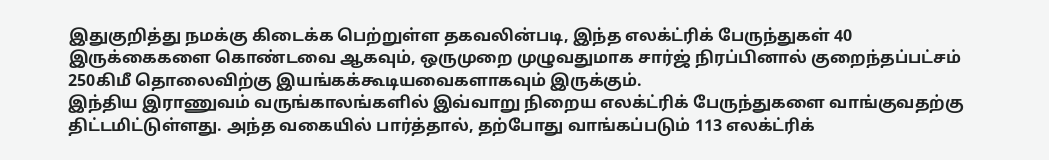இதுகுறித்து நமக்கு கிடைக்க பெற்றுள்ள தகவலின்படி, இந்த எலக்ட்ரிக் பேருந்துகள் 40 இருக்கைகளை கொண்டவை ஆகவும், ஒருமுறை முழுவதுமாக சார்ஜ் நிரப்பினால் குறைந்தப்பட்சம் 250கிமீ தொலைவிற்கு இயங்கக்கூடியவைகளாகவும் இருக்கும்.
இந்திய இராணுவம் வருங்காலங்களில் இவ்வாறு நிறைய எலக்ட்ரிக் பேருந்துகளை வாங்குவதற்கு திட்டமிட்டுள்ளது. அந்த வகையில் பார்த்தால், தற்போது வாங்கப்படும் 113 எலக்ட்ரிக்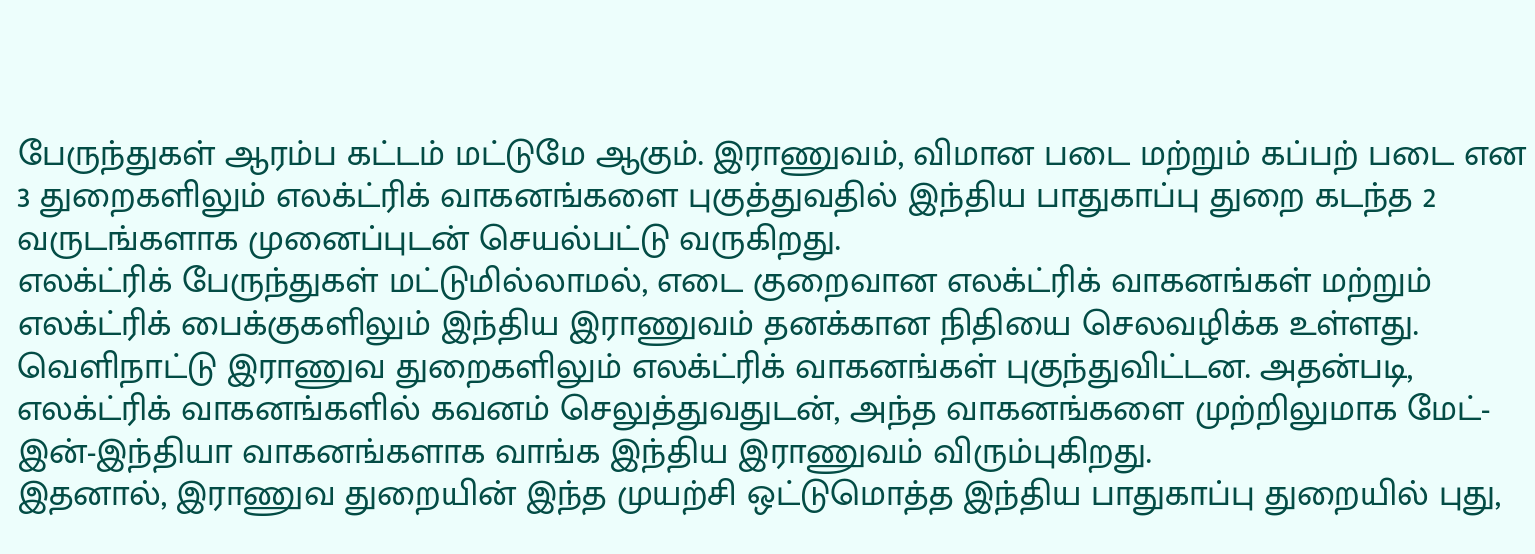பேருந்துகள் ஆரம்ப கட்டம் மட்டுமே ஆகும். இராணுவம், விமான படை மற்றும் கப்பற் படை என 3 துறைகளிலும் எலக்ட்ரிக் வாகனங்களை புகுத்துவதில் இந்திய பாதுகாப்பு துறை கடந்த 2 வருடங்களாக முனைப்புடன் செயல்பட்டு வருகிறது.
எலக்ட்ரிக் பேருந்துகள் மட்டுமில்லாமல், எடை குறைவான எலக்ட்ரிக் வாகனங்கள் மற்றும் எலக்ட்ரிக் பைக்குகளிலும் இந்திய இராணுவம் தனக்கான நிதியை செலவழிக்க உள்ளது. வெளிநாட்டு இராணுவ துறைகளிலும் எலக்ட்ரிக் வாகனங்கள் புகுந்துவிட்டன. அதன்படி, எலக்ட்ரிக் வாகனங்களில் கவனம் செலுத்துவதுடன், அந்த வாகனங்களை முற்றிலுமாக மேட்-இன்-இந்தியா வாகனங்களாக வாங்க இந்திய இராணுவம் விரும்புகிறது.
இதனால், இராணுவ துறையின் இந்த முயற்சி ஒட்டுமொத்த இந்திய பாதுகாப்பு துறையில் புது,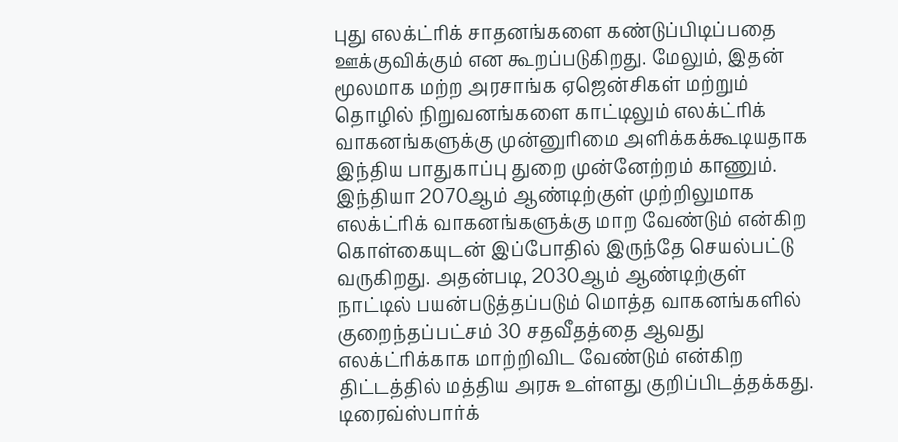புது எலக்ட்ரிக் சாதனங்களை கண்டுப்பிடிப்பதை ஊக்குவிக்கும் என கூறப்படுகிறது. மேலும், இதன் மூலமாக மற்ற அரசாங்க ஏஜென்சிகள் மற்றும் தொழில் நிறுவனங்களை காட்டிலும் எலக்ட்ரிக் வாகனங்களுக்கு முன்னுரிமை அளிக்கக்கூடியதாக இந்திய பாதுகாப்பு துறை முன்னேற்றம் காணும்.
இந்தியா 2070ஆம் ஆண்டிற்குள் முற்றிலுமாக எலக்ட்ரிக் வாகனங்களுக்கு மாற வேண்டும் என்கிற கொள்கையுடன் இப்போதில் இருந்தே செயல்பட்டு வருகிறது. அதன்படி, 2030ஆம் ஆண்டிற்குள் நாட்டில் பயன்படுத்தப்படும் மொத்த வாகனங்களில் குறைந்தப்பட்சம் 30 சதவீதத்தை ஆவது எலக்ட்ரிக்காக மாற்றிவிட வேண்டும் என்கிற திட்டத்தில் மத்திய அரசு உள்ளது குறிப்பிடத்தக்கது.
டிரைவ்ஸ்பார்க்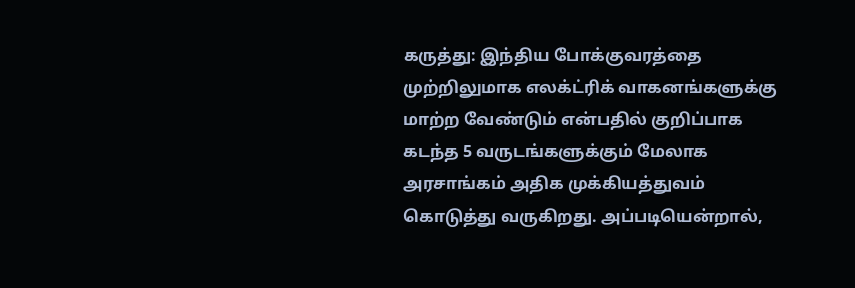கருத்து: இந்திய போக்குவரத்தை முற்றிலுமாக எலக்ட்ரிக் வாகனங்களுக்கு மாற்ற வேண்டும் என்பதில் குறிப்பாக கடந்த 5 வருடங்களுக்கும் மேலாக அரசாங்கம் அதிக முக்கியத்துவம் கொடுத்து வருகிறது. அப்படியென்றால்,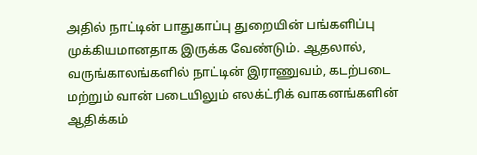அதில் நாட்டின் பாதுகாப்பு துறையின் பங்களிப்பு முக்கியமானதாக இருக்க வேண்டும். ஆதலால், வருங்காலங்களில் நாட்டின் இராணுவம், கடற்படை மற்றும் வான் படையிலும் எலக்ட்ரிக் வாகனங்களின் ஆதிக்கம்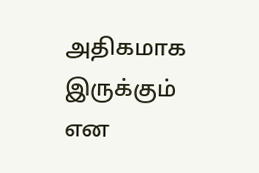அதிகமாக இருக்கும் என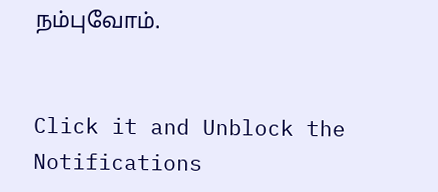நம்புவோம்.


Click it and Unblock the Notifications